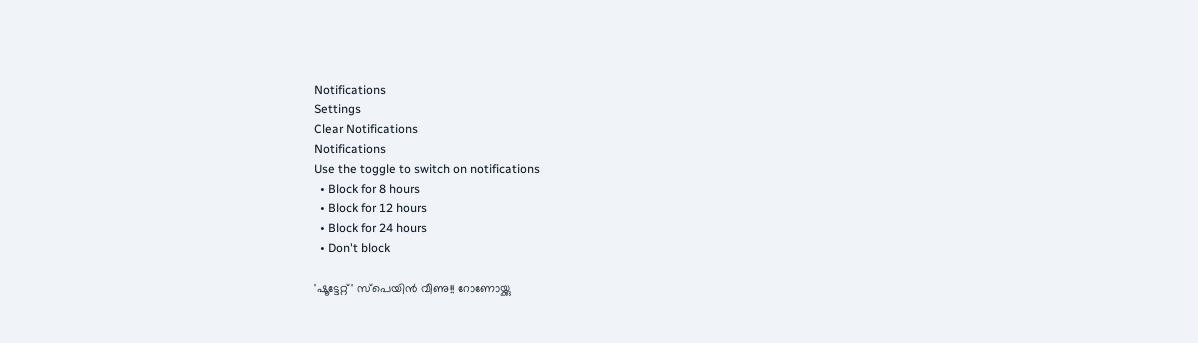Notifications
Settings
Clear Notifications
Notifications
Use the toggle to switch on notifications
  • Block for 8 hours
  • Block for 12 hours
  • Block for 24 hours
  • Don't block

'ഷൂട്ടേറ്റ്' സ്‌പെയിന്‍ വീണു!! റോണോയ്ക്കു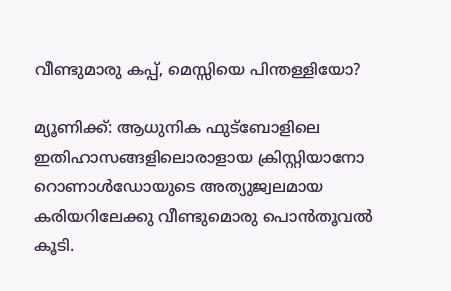വീണ്ടുമാരു കപ്പ്, മെസ്സിയെ പിന്തള്ളിയോ?

മ്യൂണിക്ക്: ആധുനിക ഫുട്‌ബോളിലെ ഇതിഹാസങ്ങളിലൊരാളായ ക്രിസ്റ്റിയാനോ റൊണാള്‍ഡോയുടെ അത്യുജ്വലമായ കരിയറിലേക്കു വീണ്ടുമൊരു പൊന്‍തൂവല്‍ കൂടി.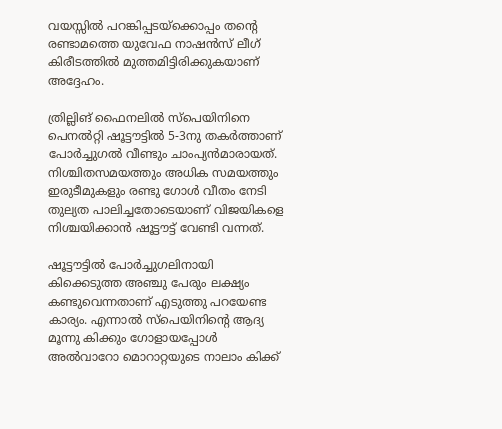വയസ്സില്‍ പറങ്കിപ്പടയ്‌ക്കൊപ്പം തന്റെ രണ്ടാമത്തെ യുവേഫ നാഷന്‍സ് ലീഗ് കിരീടത്തില്‍ മുത്തമിട്ടിരിക്കുകയാണ് അദ്ദേഹം.

ത്രില്ലിങ് ഫൈനലില്‍ സ്‌പെയിനിനെ പെനല്‍റ്റി ഷൂട്ടൗട്ടില്‍ 5-3നു തകര്‍ത്താണ് പോര്‍ച്ചുഗല്‍ വീണ്ടും ചാംപ്യന്‍മാരായത്. നിശ്ചിതസമയത്തും അധിക സമയത്തും ഇരുടീമുകളും രണ്ടു ഗോള്‍ വീതം നേടി തുല്യത പാലിച്ചതോടെയാണ് വിജയികളെ നിശ്ചയിക്കാന്‍ ഷൂട്ടൗട്ട് വേണ്ടി വന്നത്.

ഷൂട്ടൗട്ടില്‍ പോര്‍ച്ചുഗലിനായി കിക്കെടുത്ത അഞ്ചു പേരും ലക്ഷ്യം കണ്ടുവെന്നതാണ് എടുത്തു പറയേണ്ട കാര്യം. എന്നാല്‍ സ്‌പെയിനിന്റെ ആദ്യ മൂന്നു കിക്കും ഗോളായപ്പോള്‍ അല്‍വാറോ മൊറാറ്റയുടെ നാലാം കിക്ക്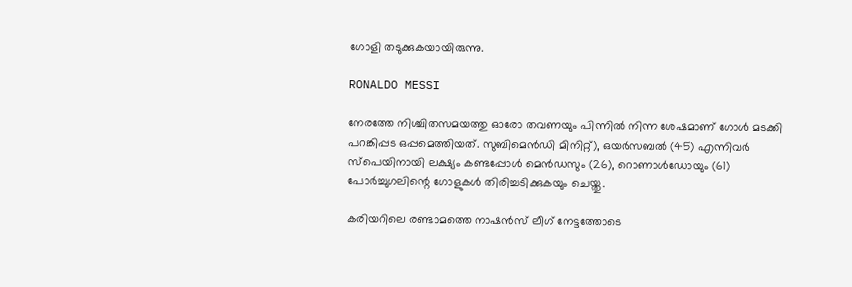ഗോളി തടുക്കുകയായിരുന്നു.

RONALDO MESSI

നേരത്തേ നിശ്ചിതസമയത്തു ഓരോ തവണയും പിന്നില്‍ നിന്ന ശേഷമാണ് ഗോള്‍ മടക്കി പറങ്കിപ്പട ഒപ്പമെത്തിയത്. സുബിമെന്‍ഡി മിനിറ്റ്), ഒയര്‍സബല്‍ (45) എന്നിവര്‍ സ്‌പെയിനായി ലക്ഷ്യം കണ്ടപ്പോള്‍ മെന്‍ഡസും (26), റൊണാള്‍ഡോയും (61) പോര്‍ച്ചുഗലിന്റെ ഗോളുകള്‍ തിരിച്ചടിക്കുകയും ചെയ്തു.

കരിയറിലെ രണ്ടാമത്തെ നാഷന്‍സ് ലീഗ് നേട്ടത്തോടെ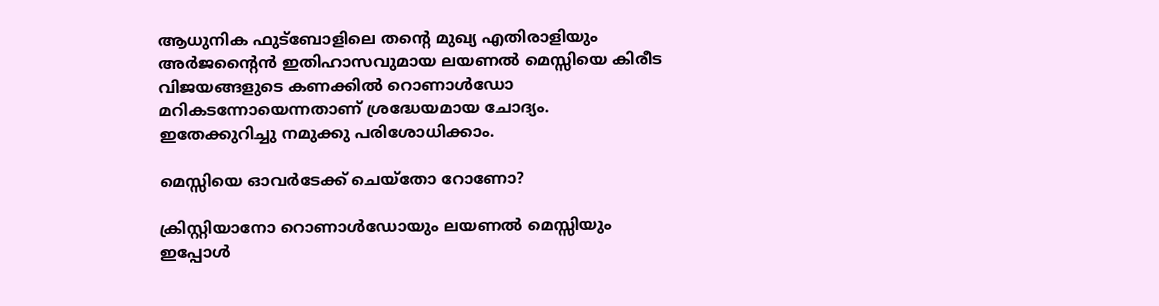ആധുനിക ഫുട്‌ബോളിലെ തന്റെ മുഖ്യ എതിരാളിയും അര്‍ജന്റൈന്‍ ഇതിഹാസവുമായ ലയണല്‍ മെസ്സിയെ കിരീട വിജയങ്ങളുടെ കണക്കില്‍ റൊണാള്‍ഡോ മറികടന്നോയെന്നതാണ് ശ്രദ്ധേയമായ ചോദ്യം. ഇതേക്കുറിച്ചു നമുക്കു പരിശോധിക്കാം.

മെസ്സിയെ ഓവര്‍ടേക്ക് ചെയ്‌തോ റോണോ?

ക്രിസ്റ്റിയാനോ റൊണാള്‍ഡോയും ലയണല്‍ മെസ്സിയും ഇപ്പോള്‍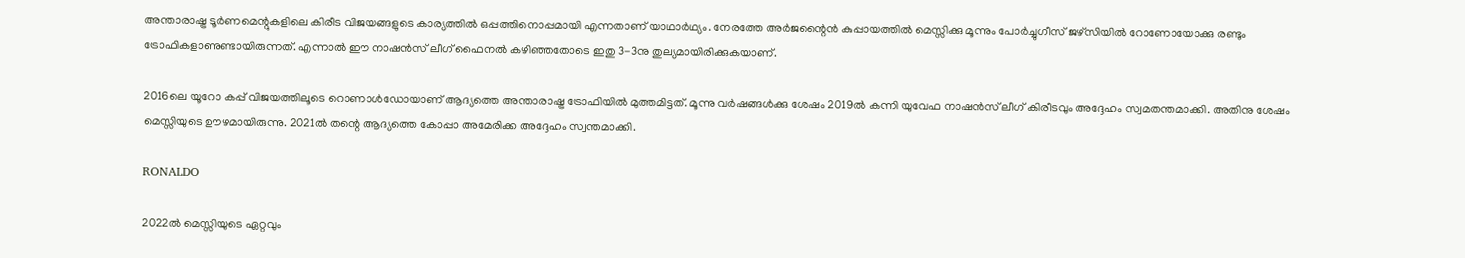അന്താരാഷ്ട്ര ടൂര്‍ണമെന്റുകളിലെ കിരീട വിജയങ്ങളുടെ കാര്യത്തില്‍ ഒപ്പത്തിനൊപ്പമായി എന്നതാണ് യാഥാര്‍ഥ്യം. നേരത്തേ അര്‍ജന്റൈന്‍ കുപ്പായത്തില്‍ മെസ്സിക്കു മൂന്നും പോര്‍ച്ചുഗീസ് ജഴ്‌സിയില്‍ റോണോയോക്കു രണ്ടും ട്രോഫികളാണുണ്ടായിരുന്നത്. എന്നാല്‍ ഈ നാഷന്‍സ് ലീഗ് ഫൈനല്‍ കഴിഞ്ഞതോടെ ഇതു 3-3നു തുല്യമായിരിക്കുകയാണ്.

2016ലെ യൂറോ കപ്പ് വിജയത്തിലൂടെ റൊണാള്‍ഡോയാണ് ആദ്യത്തെ അന്താരാഷ്ട്ര ട്രോഫിയില്‍ മുത്തമിട്ടത്. മൂന്നു വര്‍ഷങ്ങള്‍ക്കു ശേഷം 2019ല്‍ കന്നി യുവേഫ നാഷന്‍സ് ലീഗ് കിരീടവും അദ്ദേഹം സ്വമതന്തമാക്കി. അതിനു ശേഷം മെസ്സിയുടെ ഊഴമായിരുന്നു. 2021ല്‍ തന്റെ ആദ്യത്തെ കോപ്പാ അമേരിക്ക അദ്ദേഹം സ്വന്തമാക്കി.

RONALDO

2022ല്‍ മെസ്സിയുടെ ഏറ്റവും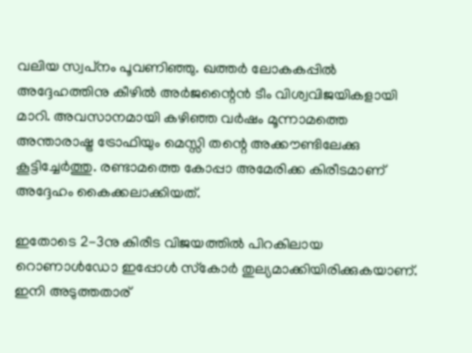വലിയ സ്വപ്‌നം പൂവണിഞ്ഞു. ഖത്തര്‍ ലോകകപ്പില്‍ അദ്ദേഹത്തിനു കീഴില്‍ അര്‍ജന്റൈന്‍ ടീം വിശ്വവിജയികളായി മാറി. അവസാനമായി കഴിഞ്ഞ വര്‍ഷം മൂന്നാമത്തെ അന്താരാഷ്ട്ര ട്രോഫിയും മെസ്സി തന്റെ അക്കൗണ്ടിലേക്കു കൂട്ടിച്ചേര്‍ത്തു. രണ്ടാമത്തെ കോപ്പാ അമേരിക്ക കിരീടമാണ് അദ്ദേഹം കൈക്കലാക്കിയത്.

ഇതോടെ 2-3നു കിരീട വിജയത്തില്‍ പിറകിലായ റൊണാള്‍ഡോ ഇപ്പോള്‍ സ്‌കോര്‍ തുല്യമാക്കിയിരിക്കുകയാണ്. ഇനി അടുത്തതാര്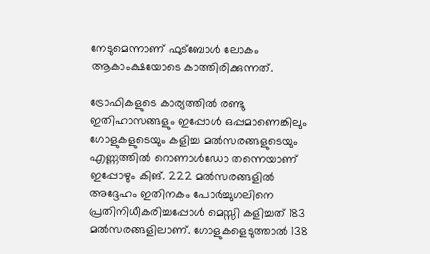നേടുമെന്നാണ് ഫുട്‌ബോള്‍ ലോകം ആകാംക്ഷയോടെ കാത്തിരിക്കുന്നത്.

ട്രോഫികളുടെ കാര്യത്തില്‍ രണ്ടു ഇതിഹാസങ്ങളും ഇപ്പോള്‍ ഒപ്പമാണെങ്കിലും ഗോളുകളുടെയും കളിച്ച മല്‍സരങ്ങളുടെയും എണ്ണത്തില്‍ റൊണാള്‍ഡോ തന്നെയാണ് ഇപ്പോഴും കിങ്. 222 മല്‍സരങ്ങളില്‍ അദ്ദേഹം ഇതിനകം പോര്‍ച്ചുഗലിനെ പ്രതിനിധീകരിച്ചപ്പോള്‍ മെസ്സി കളിച്ചത് 183 മല്‍സരങ്ങളിലാണ്. ഗോളുകളെടുത്താല്‍ 138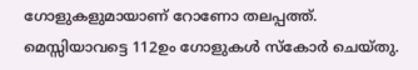ഗോളുകളുമായാണ് റോണോ തലപ്പത്ത്. മെസ്സിയാവട്ടെ 112ഉം ഗോളുകള്‍ സ്‌കോര്‍ ചെയ്തു.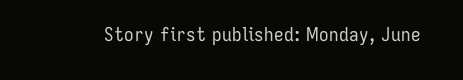Story first published: Monday, June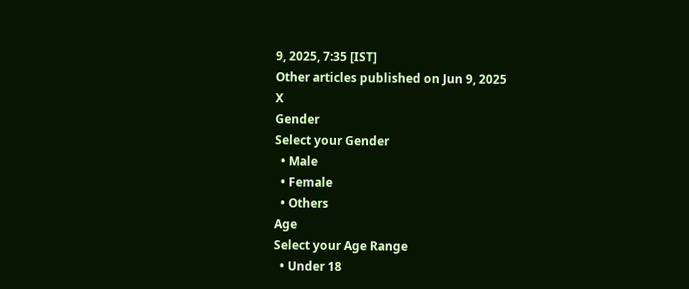9, 2025, 7:35 [IST]
Other articles published on Jun 9, 2025
X
Gender
Select your Gender
  • Male
  • Female
  • Others
Age
Select your Age Range
  • Under 18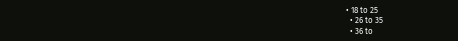• 18 to 25
  • 26 to 35
  • 36 to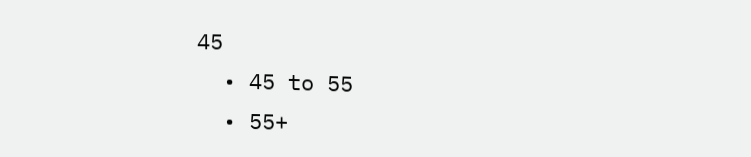45
  • 45 to 55
  • 55+